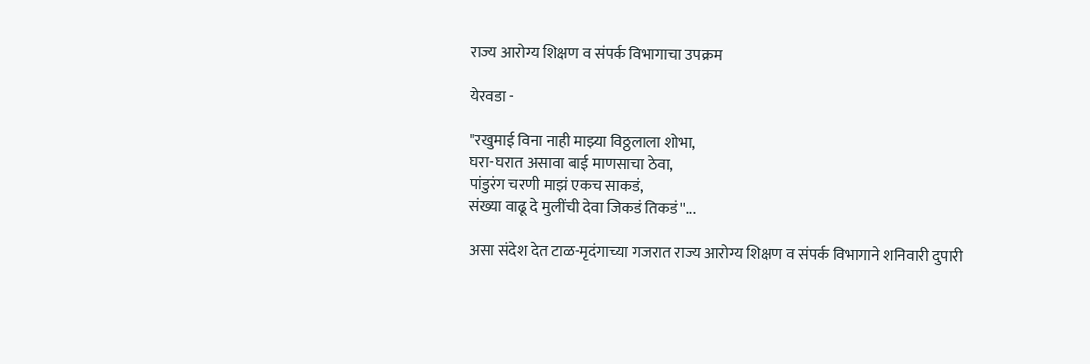राज्य आरोग्य शिक्षण व संपर्क विभागाचा उपक्रम

येरवडा -

"रखुमाई विना नाही माझ्या विठ्ठलाला शोभा,
घरा-घरात असावा बाई माणसाचा ठेवा,
पांडुरंग चरणी माझं एकच साकडं,
संख्या वाढू दे मुलींची देवा जिकडं तिकडं''...

असा संदेश देत टाळ-मृदंगाच्या गजरात राज्य आरोग्य शिक्षण व संपर्क विभागाने शनिवारी दुपारी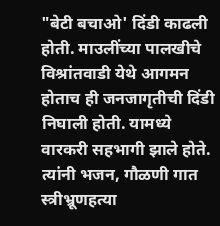"बेटी बचाओ' दिंडी काढली होती. माउलींच्या पालखीचे विश्रांतवाडी येथे आगमन होताच ही जनजागृतीची दिंडी निघाली होती. यामध्ये वारकरी सहभागी झाले होते. त्यांनी भजन, गौळणी गात स्त्रीभ्रूणहत्या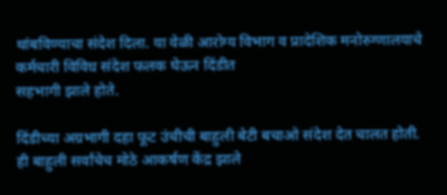थांबविण्याचा संदेश दिला. या वेळी आरोग्य विभाग व प्रादेशिक मनोरुग्णालयाचे कर्मचारी विविध संदेश फलक घेऊन दिंडीत
सहभागी झाले होते.

दिंडीच्या अग्रभागी दहा फूट उंचीची बाहुली बेटी बचाओ संदेश देत चालत होती. ही बाहुली सर्वांचेच मोठे आकर्षण केंद्र झाले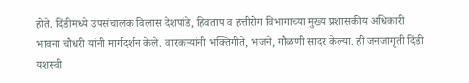होते. दिंडीमध्ये उपसंचालक विलास देशपांडे, हिवताप व हत्तीरोग विभागाच्या मुख्य प्रशासकीय अधिकारी भावना चौधरी यांनी मार्गदर्शन केले. वारकऱ्यांनी भक्तिगीते, भजने, गौळणी सादर केल्या. ही जनजागृती दिंडी यशस्वी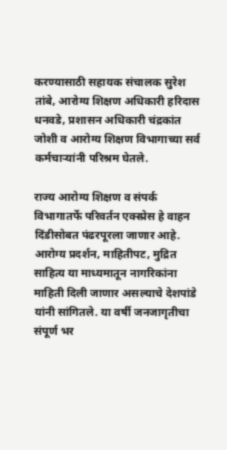करण्यासाठी सहायक संचालक सुरेश तांबे, आरोग्य शिक्षण अधिकारी हरिदास धनवडे, प्रशासन अधिकारी चंद्रकांत जोशी व आरोग्य शिक्षण विभागाच्या सर्व कर्मचाऱ्यांनी परिश्रम घेतले.

राज्य आरोग्य शिक्षण व संपर्क विभागातर्फे परिवर्तन एक्‍स्प्रेस हे वाहन दिंडीसोबत पंढरपूरला जाणार आहे. आरोग्य प्रदर्शन, माहितीपट, मुद्रित साहित्य या माध्यमातून नागरिकांना माहिती दिली जाणार असल्याचे देशपांडे यांनी सांगितले. या वर्षी जनजागृतीचा संपूर्ण भर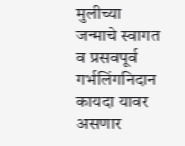मुलीच्या जन्माचे स्वागत व प्रसवपूर्व गर्भलिंगनिदान कायदा यावर असणार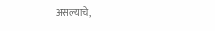असल्याचे,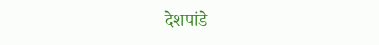देशपांडे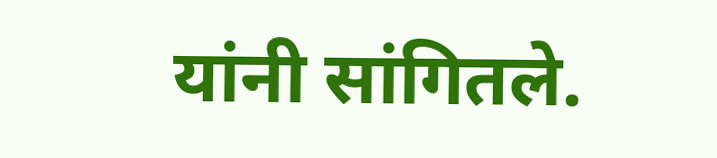यांनी सांगितले.